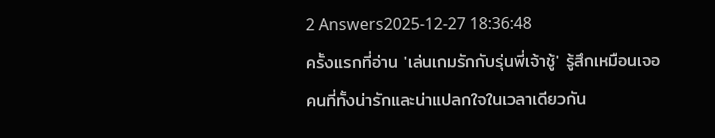2 Answers2025-12-27 18:36:48
ครั้งแรกที่อ่าน 'เล่นเกมรักกับรุ่นพี่เจ้าชู้' รู้สึกเหมือนเจอคนที่ทั้งน่ารักและน่าแปลกใจในเวลาเดียวกัน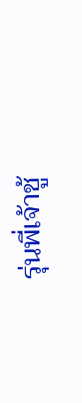รุ่นพี่เจ้าชู้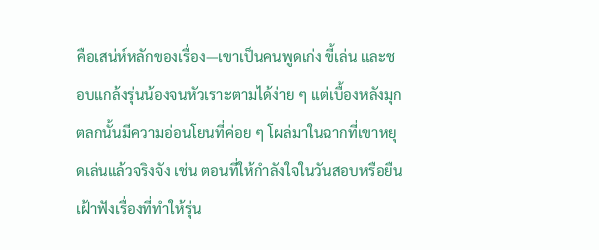คือเสน่ห์หลักของเรื่อง—เขาเป็นคนพูดเก่ง ขี้เล่น และชอบแกล้งรุ่นน้องจนหัวเราะตามได้ง่าย ๆ แต่เบื้องหลังมุกตลกนั้นมีความอ่อนโยนที่ค่อย ๆ โผล่มาในฉากที่เขาหยุดเล่นแล้วจริงจัง เช่น ตอนที่ให้กำลังใจในวันสอบหรือยืนเฝ้าฟังเรื่องที่ทำให้รุ่น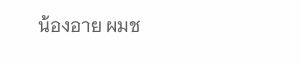น้องอาย ผมช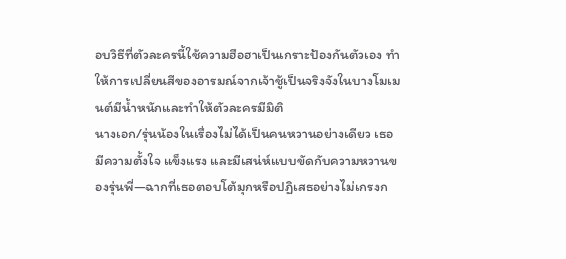อบวิธีที่ตัวละครนี้ใช้ความฮือฮาเป็นเกราะป้องกันตัวเอง ทำให้การเปลี่ยนสีของอารมณ์จากเจ้าชู้เป็นจริงจังในบางโมเมนต์มีน้ำหนักและทำให้ตัวละครมีมิติ
นางเอก/รุ่นน้องในเรื่องไม่ได้เป็นคนหวานอย่างเดียว เธอมีความตั้งใจ แข็งแรง และมีเสน่ห์แบบขัดกับความหวานของรุ่นพี่—ฉากที่เธอตอบโต้มุกหรือปฏิเสธอย่างไม่เกรงก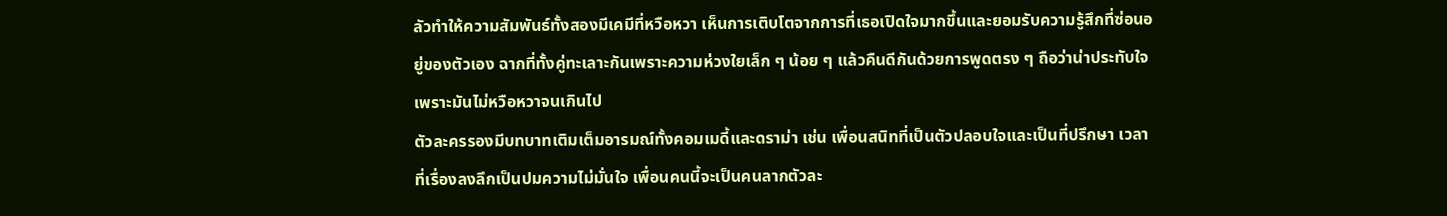ลัวทำให้ความสัมพันธ์ทั้งสองมีเคมีที่หวือหวา เห็นการเติบโตจากการที่เธอเปิดใจมากขึ้นและยอมรับความรู้สึกที่ซ่อนอยู่ของตัวเอง ฉากที่ทั้งคู่ทะเลาะกันเพราะความห่วงใยเล็ก ๆ น้อย ๆ แล้วคืนดีกันด้วยการพูดตรง ๆ ถือว่าน่าประทับใจเพราะมันไม่หวือหวาจนเกินไป
ตัวละครรองมีบทบาทเติมเต็มอารมณ์ทั้งคอมเมดี้และดราม่า เช่น เพื่อนสนิทที่เป็นตัวปลอบใจและเป็นที่ปรึกษา เวลาที่เรื่องลงลึกเป็นปมความไม่มั่นใจ เพื่อนคนนี้จะเป็นคนลากตัวละ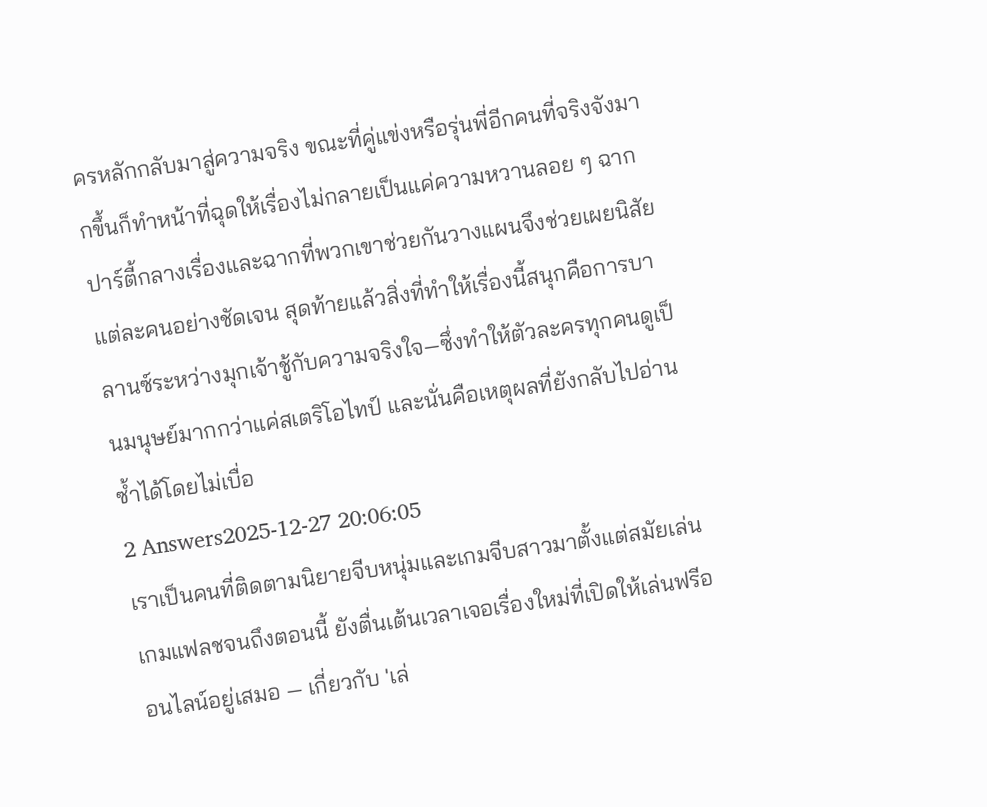ครหลักกลับมาสู่ความจริง ขณะที่คู่แข่งหรือรุ่นพี่อีกคนที่จริงจังมากขึ้นก็ทำหน้าที่ฉุดให้เรื่องไม่กลายเป็นแค่ความหวานลอย ๆ ฉากปาร์ตี้กลางเรื่องและฉากที่พวกเขาช่วยกันวางแผนจึงช่วยเผยนิสัยแต่ละคนอย่างชัดเจน สุดท้ายแล้วสิ่งที่ทำให้เรื่องนี้สนุกคือการบาลานซ์ระหว่างมุกเจ้าชู้กับความจริงใจ—ซึ่งทำให้ตัวละครทุกคนดูเป็นมนุษย์มากกว่าแค่สเตริโอไทป์ และนั่นคือเหตุผลที่ยังกลับไปอ่านซ้ำได้โดยไม่เบื่อ
2 Answers2025-12-27 20:06:05
เราเป็นคนที่ติดตามนิยายจีบหนุ่มและเกมจีบสาวมาตั้งแต่สมัยเล่นเกมแฟลชจนถึงตอนนี้ ยังตื่นเต้นเวลาเจอเรื่องใหม่ที่เปิดให้เล่นฟรีออนไลน์อยู่เสมอ — เกี่ยวกับ 'เล่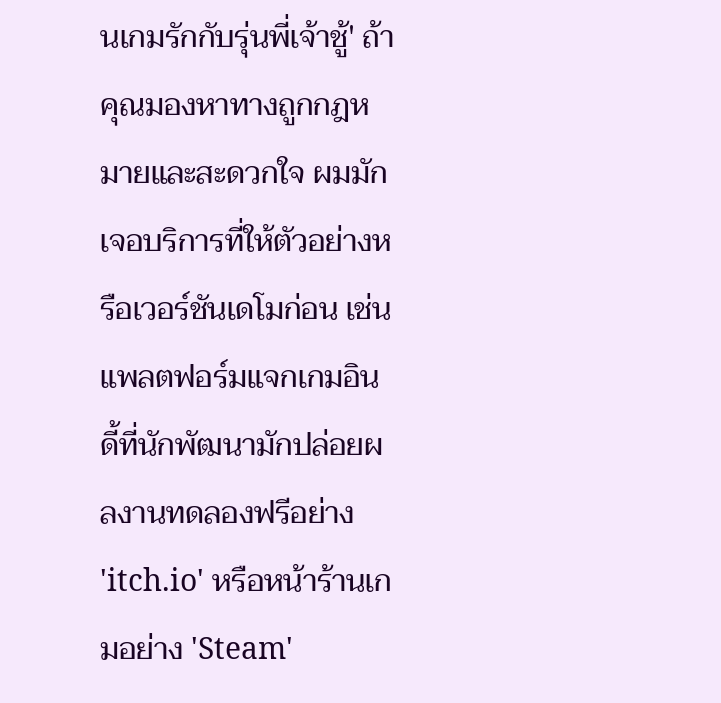นเกมรักกับรุ่นพี่เจ้าชู้' ถ้าคุณมองหาทางถูกกฎหมายและสะดวกใจ ผมมักเจอบริการที่ให้ตัวอย่างหรือเวอร์ชันเดโมก่อน เช่น แพลตฟอร์มแจกเกมอินดี้ที่นักพัฒนามักปล่อยผลงานทดลองฟรีอย่าง 'itch.io' หรือหน้าร้านเกมอย่าง 'Steam'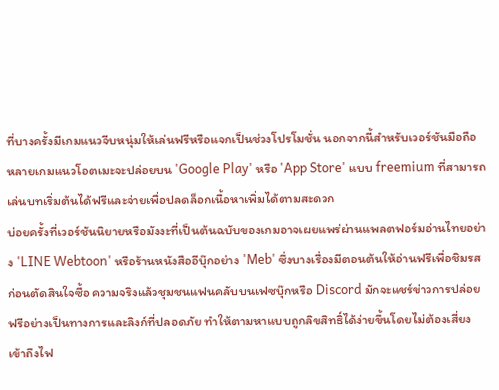ที่บางครั้งมีเกมแนวจีบหนุ่มให้เล่นฟรีหรือแจกเป็นช่วงโปรโมชั่น นอกจากนี้สำหรับเวอร์ชันมือถือ หลายเกมแนวโอตเมะจะปล่อยบน 'Google Play' หรือ 'App Store' แบบ freemium ที่สามารถเล่นบทเริ่มต้นได้ฟรีและจ่ายเพื่อปลดล็อกเนื้อหาเพิ่มได้ตามสะดวก
บ่อยครั้งที่เวอร์ชันนิยายหรือมังงะที่เป็นต้นฉบับของเกมอาจเผยแพร่ผ่านแพลตฟอร์มอ่านไทยอย่าง 'LINE Webtoon' หรือร้านหนังสืออีบุ๊กอย่าง 'Meb' ซึ่งบางเรื่องมีตอนต้นให้อ่านฟรีเพื่อชิมรสก่อนตัดสินใจซื้อ ความจริงแล้วชุมชนแฟนคลับบนเฟซบุ๊กหรือ Discord มักจะแชร์ข่าวการปล่อยฟรีอย่างเป็นทางการและลิงก์ที่ปลอดภัย ทำให้ตามหาแบบถูกลิขสิทธิ์ได้ง่ายขึ้นโดยไม่ต้องเสี่ยงเข้าถึงไฟ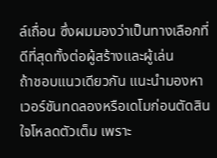ล์เถื่อน ซึ่งผมมองว่าเป็นทางเลือกที่ดีที่สุดทั้งต่อผู้สร้างและผู้เล่น
ถ้าชอบแนวเดียวกัน แนะนำมองหาเวอร์ชันทดลองหรือเดโมก่อนตัดสินใจโหลดตัวเต็ม เพราะ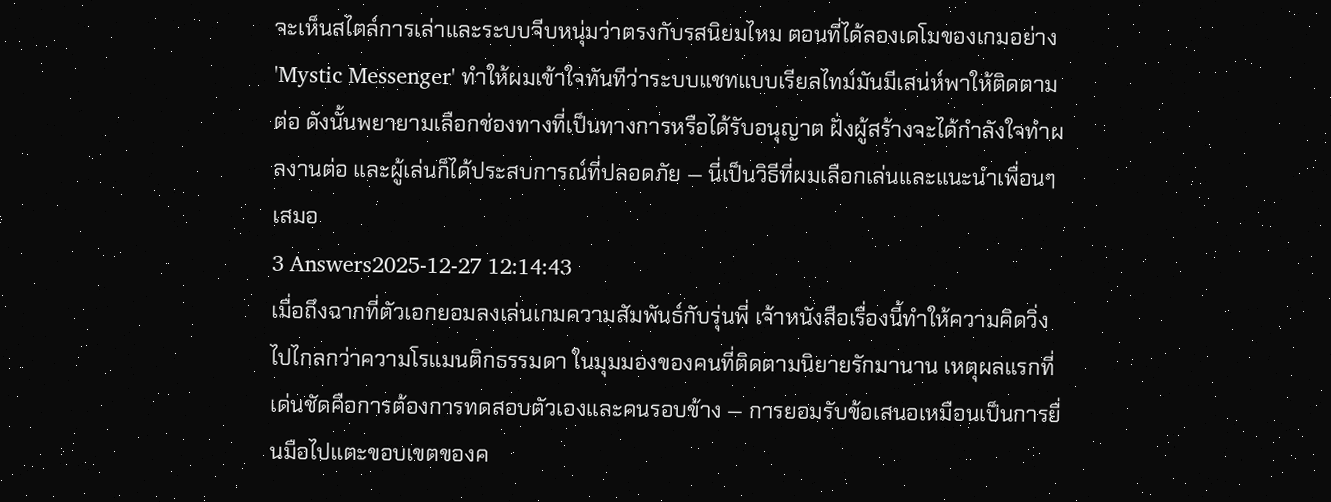จะเห็นสไตล์การเล่าและระบบจีบหนุ่มว่าตรงกับรสนิยมไหม ตอนที่ได้ลองเดโมของเกมอย่าง 'Mystic Messenger' ทำให้ผมเข้าใจทันทีว่าระบบแชทแบบเรียลไทม์มันมีเสน่ห์พาให้ติดตามต่อ ดังนั้นพยายามเลือกช่องทางที่เป็นทางการหรือได้รับอนุญาต ฝั่งผู้สร้างจะได้กำลังใจทำผลงานต่อ และผู้เล่นก็ได้ประสบการณ์ที่ปลอดภัย — นี่เป็นวิธีที่ผมเลือกเล่นและแนะนำเพื่อนๆ เสมอ
3 Answers2025-12-27 12:14:43
เมื่อถึงฉากที่ตัวเอกยอมลงเล่นเกมความสัมพันธ์กับรุ่นพี่ เจ้าหนังสือเรื่องนี้ทำให้ความคิดวิ่งไปไกลกว่าความโรแมนติกธรรมดา ในมุมมองของคนที่ติดตามนิยายรักมานาน เหตุผลแรกที่เด่นชัดคือการต้องการทดสอบตัวเองและคนรอบข้าง — การยอมรับข้อเสนอเหมือนเป็นการยื่นมือไปแตะขอบเขตของค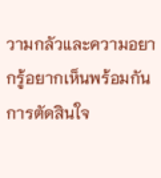วามกลัวและความอยากรู้อยากเห็นพร้อมกัน
การตัดสินใจ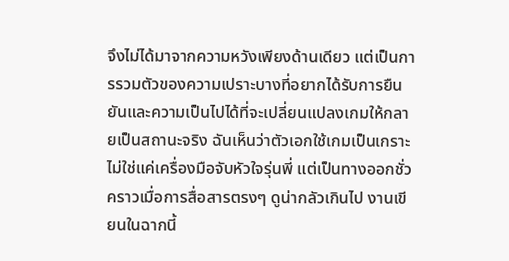จึงไม่ได้มาจากความหวังเพียงด้านเดียว แต่เป็นการรวมตัวของความเปราะบางที่อยากได้รับการยืนยันและความเป็นไปได้ที่จะเปลี่ยนแปลงเกมให้กลายเป็นสถานะจริง ฉันเห็นว่าตัวเอกใช้เกมเป็นเกราะ ไม่ใช่แค่เครื่องมือจับหัวใจรุ่นพี่ แต่เป็นทางออกชั่วคราวเมื่อการสื่อสารตรงๆ ดูน่ากลัวเกินไป งานเขียนในฉากนี้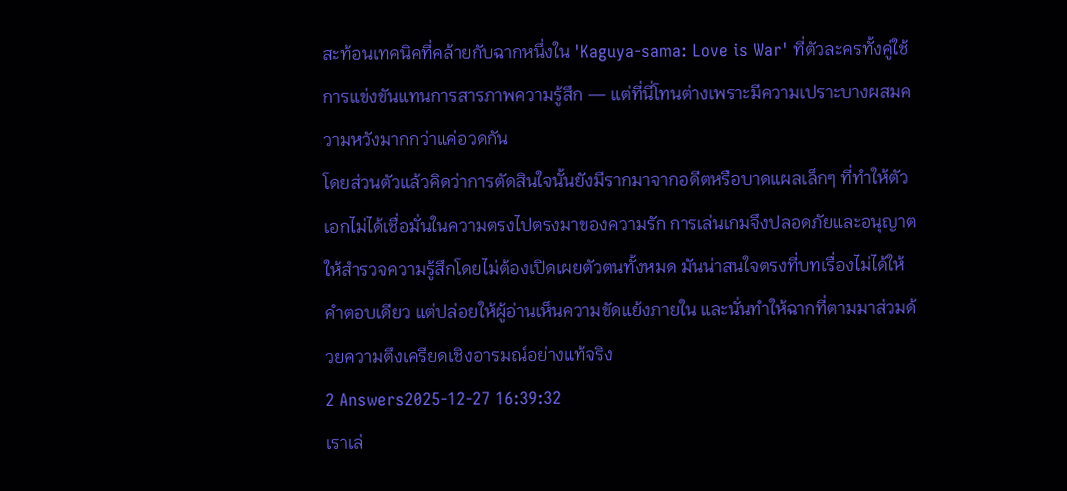สะท้อนเทคนิคที่คล้ายกับฉากหนึ่งใน 'Kaguya-sama: Love is War' ที่ตัวละครทั้งคู่ใช้การแข่งขันแทนการสารภาพความรู้สึก — แต่ที่นี่โทนต่างเพราะมีความเปราะบางผสมความหวังมากกว่าแค่อวดกัน
โดยส่วนตัวแล้วคิดว่าการตัดสินใจนั้นยังมีรากมาจากอดีตหรือบาดแผลเล็กๆ ที่ทำให้ตัวเอกไม่ได้เชื่อมั่นในความตรงไปตรงมาของความรัก การเล่นเกมจึงปลอดภัยและอนุญาตให้สำรวจความรู้สึกโดยไม่ต้องเปิดเผยตัวตนทั้งหมด มันน่าสนใจตรงที่บทเรื่องไม่ได้ให้คำตอบเดียว แต่ปล่อยให้ผู้อ่านเห็นความขัดแย้งภายใน และนั่นทำให้ฉากที่ตามมาส่วมด้วยความตึงเครียดเชิงอารมณ์อย่างแท้จริง
2 Answers2025-12-27 16:39:32
เราเล่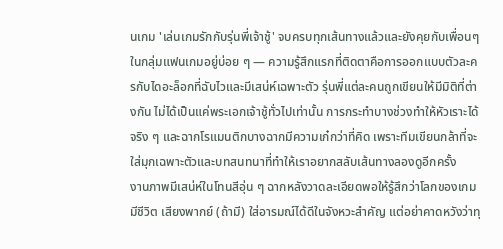นเกม 'เล่นเกมรักกับรุ่นพี่เจ้าชู้' จบครบทุกเส้นทางแล้วและยังคุยกับเพื่อนๆ ในกลุ่มแฟนเกมอยู่บ่อย ๆ — ความรู้สึกแรกที่ติดตาคือการออกแบบตัวละครกับไดอะล็อกที่ฉับไวและมีเสน่ห์เฉพาะตัว รุ่นพี่แต่ละคนถูกเขียนให้มีมิติที่ต่างกัน ไม่ได้เป็นแค่พระเอกเจ้าชู้ทั่วไปเท่านั้น การกระทำบางช่วงทำให้หัวเราะได้จริง ๆ และฉากโรแมนติกบางฉากมีความเก๋กว่าที่คิด เพราะทีมเขียนกล้าที่จะใส่มุกเฉพาะตัวและบทสนทนาที่ทำให้เราอยากสลับเส้นทางลองดูอีกครั้ง
งานภาพมีเสน่ห์ในโทนสีอุ่น ๆ ฉากหลังวาดละเอียดพอให้รู้สึกว่าโลกของเกมมีชีวิต เสียงพากย์ (ถ้ามี) ใส่อารมณ์ได้ดีในจังหวะสำคัญ แต่อย่าคาดหวังว่าทุ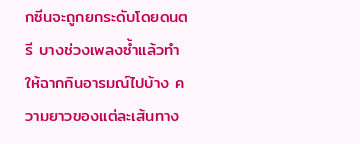กซีนจะถูกยกระดับโดยดนตรี บางช่วงเพลงซ้ำแล้วทำให้ฉากกินอารมณ์ไปบ้าง ความยาวของแต่ละเส้นทาง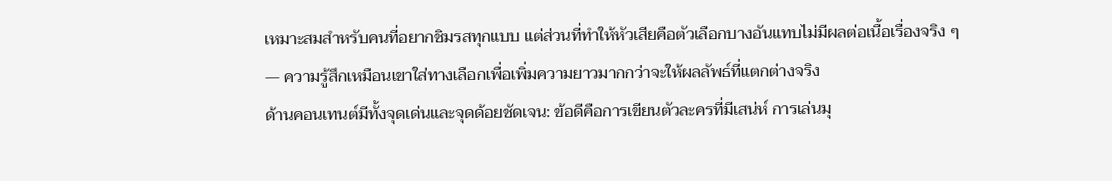เหมาะสมสำหรับคนที่อยากชิมรสทุกแบบ แต่ส่วนที่ทำให้หัวเสียคือตัวเลือกบางอันแทบไม่มีผลต่อเนื้อเรื่องจริง ๆ — ความรู้สึกเหมือนเขาใส่ทางเลือกเพื่อเพิ่มความยาวมากกว่าจะให้ผลลัพธ์ที่แตกต่างจริง
ด้านคอนเทนต์มีทั้งจุดเด่นและจุดด้อยชัดเจน: ข้อดีคือการเขียนตัวละครที่มีเสน่ห์ การเล่นมุ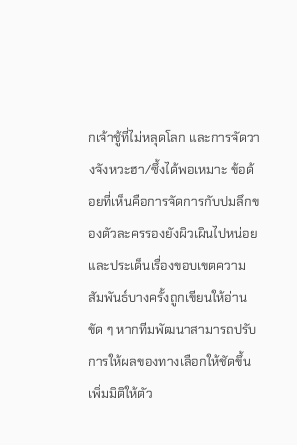กเจ้าชู้ที่ไม่หลุดโลก และการจัดวางจังหวะฮา/ซึ้งได้พอเหมาะ ข้อด้อยที่เห็นคือการจัดการกับปมลึกของตัวละครรองยังผิวเผินไปหน่อย และประเด็นเรื่องขอบเขตความสัมพันธ์บางครั้งถูกเขียนให้อ่านขัด ๆ หากทีมพัฒนาสามารถปรับการให้ผลของทางเลือกให้ชัดขึ้น เพิ่มมิติให้ตัว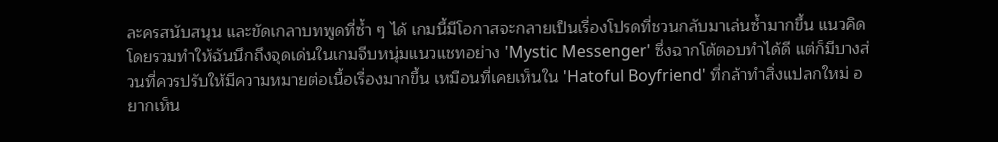ละครสนับสนุน และขัดเกลาบทพูดที่ซ้ำ ๆ ได้ เกมนี้มีโอกาสจะกลายเป็นเรื่องโปรดที่ชวนกลับมาเล่นซ้ำมากขึ้น แนวคิดโดยรวมทำให้ฉันนึกถึงจุดเด่นในเกมจีบหนุ่มแนวแชทอย่าง 'Mystic Messenger' ซึ่งฉากโต้ตอบทำได้ดี แต่ก็มีบางส่วนที่ควรปรับให้มีความหมายต่อเนื้อเรื่องมากขึ้น เหมือนที่เคยเห็นใน 'Hatoful Boyfriend' ที่กล้าทำสิ่งแปลกใหม่ อยากเห็น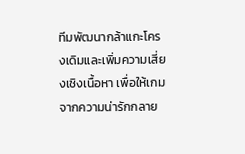ทีมพัฒนากล้าแกะโครงเดิมและเพิ่มความเสี่ยงเชิงเนื้อหา เพื่อให้เกมจากความน่ารักกลาย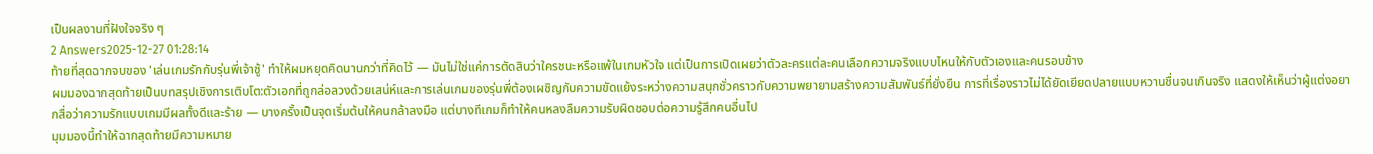เป็นผลงานที่ฝังใจจริง ๆ
2 Answers2025-12-27 01:28:14
ท้ายที่สุดฉากจบของ 'เล่นเกมรักกับรุ่นพี่เจ้าชู้' ทำให้ผมหยุดคิดนานกว่าที่คิดไว้ — มันไม่ใช่แค่การตัดสินว่าใครชนะหรือแพ้ในเกมหัวใจ แต่เป็นการเปิดเผยว่าตัวละครแต่ละคนเลือกความจริงแบบไหนให้กับตัวเองและคนรอบข้าง
ผมมองฉากสุดท้ายเป็นบทสรุปเชิงการเติบโต:ตัวเอกที่ถูกล่อลวงด้วยเสน่ห์และการเล่นเกมของรุ่นพี่ต้องเผชิญกับความขัดแย้งระหว่างความสนุกชั่วคราวกับความพยายามสร้างความสัมพันธ์ที่ยั่งยืน การที่เรื่องราวไม่ได้ยัดเยียดปลายแบบหวานชื่นจนเกินจริง แสดงให้เห็นว่าผู้แต่งอยากสื่อว่าความรักแบบเกมมีผลทั้งดีและร้าย — บางครั้งเป็นจุดเริ่มต้นให้คนกล้าลงมือ แต่บางทีเกมก็ทำให้คนหลงลืมความรับผิดชอบต่อความรู้สึกคนอื่นไป
มุมมองนี้ทำให้ฉากสุดท้ายมีความหมาย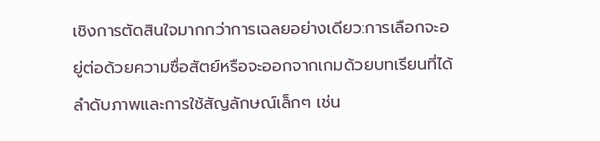เชิงการตัดสินใจมากกว่าการเฉลยอย่างเดียว:การเลือกจะอยู่ต่อด้วยความซื่อสัตย์หรือจะออกจากเกมด้วยบทเรียนที่ได้ ลำดับภาพและการใช้สัญลักษณ์เล็กๆ เช่น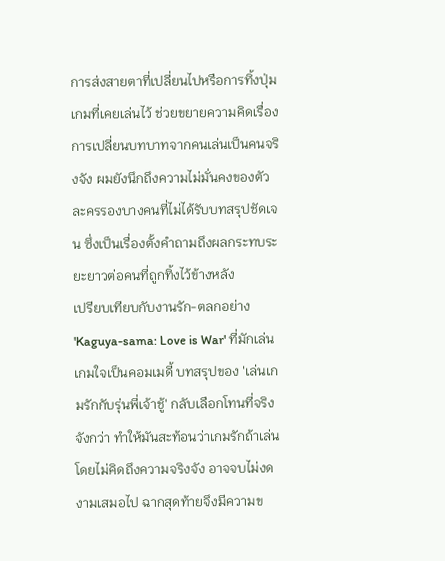การส่งสายตาที่เปลี่ยนไปหรือการทิ้งปุ่มเกมที่เคยเล่นไว้ ช่วยขยายความคิดเรื่องการเปลี่ยนบทบาทจากคนเล่นเป็นคนจริงจัง ผมยังนึกถึงความไม่มั่นคงของตัวละครรองบางคนที่ไม่ได้รับบทสรุปชัดเจน ซึ่งเป็นเรื่องตั้งคำถามถึงผลกระทบระยะยาวต่อคนที่ถูกทิ้งไว้ข้างหลัง
เปรียบเทียบกับงานรัก-ตลกอย่าง 'Kaguya-sama: Love is War' ที่มักเล่นเกมใจเป็นคอมเมดี้ บทสรุปของ 'เล่นเกมรักกับรุ่นพี่เจ้าชู้' กลับเลือกโทนที่จริงจังกว่า ทำให้มันสะท้อนว่าเกมรักถ้าเล่นโดยไม่คิดถึงความจริงจัง อาจจบไม่งดงามเสมอไป ฉากสุดท้ายจึงมีความข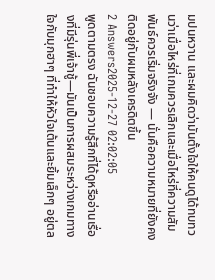มปนหวาน และผมคิดว่ามันตั้งใจให้คนดูได้ทบทวนว่าเมื่อไหร่ที่เกมควรเลิกและเมื่อไหร่ที่ความสัมพันธ์ควรเริ่มจริงจัง — นั่นคือความหมายที่ยังคงติดอยู่กับผมหลังเครดิตขึ้น
2 Answers2025-12-27 02:02:05
พูดตามตรง ฉันชอบความรู้สึกที่ได้ดูหรืออ่านเรื่องที่มีรุ่นพี่เจ้าชู้—มันเป็นการผสมระหว่างเกมทางใจกับมุกฮาๆ ที่ทำให้หัวใจเต้นและยิ้มเล็กๆ อยู่ตล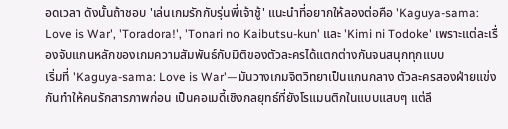อดเวลา ดังนั้นถ้าชอบ 'เล่นเกมรักกับรุ่นพี่เจ้าชู้' แนะนำที่อยากให้ลองต่อคือ 'Kaguya-sama: Love is War', 'Toradora!', 'Tonari no Kaibutsu-kun' และ 'Kimi ni Todoke' เพราะแต่ละเรื่องจับแกนหลักของเกมความสัมพันธ์กับมิติของตัวละครได้แตกต่างกันจนสนุกทุกแบบ
เริ่มที่ 'Kaguya-sama: Love is War'—มันวางเกมจิตวิทยาเป็นแกนกลาง ตัวละครสองฝ่ายแข่งกันทำให้คนรักสารภาพก่อน เป็นคอเมดี้เชิงกลยุทธ์ที่ยังโรแมนติกในแบบแสบๆ แต่ลึ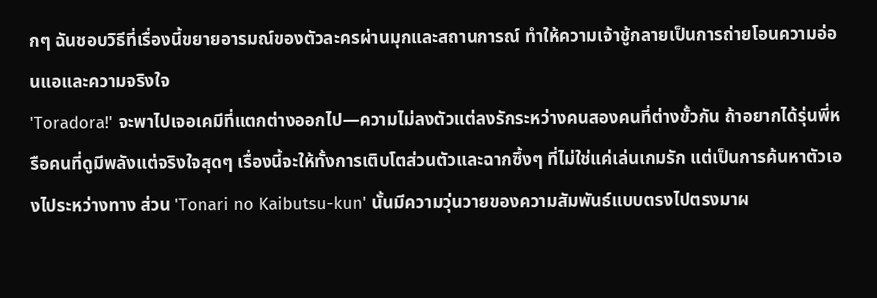กๆ ฉันชอบวิธีที่เรื่องนี้ขยายอารมณ์ของตัวละครผ่านมุกและสถานการณ์ ทำให้ความเจ้าชู้กลายเป็นการถ่ายโอนความอ่อนแอและความจริงใจ
'Toradora!' จะพาไปเจอเคมีที่แตกต่างออกไป—ความไม่ลงตัวแต่ลงรักระหว่างคนสองคนที่ต่างขั้วกัน ถ้าอยากได้รุ่นพี่หรือคนที่ดูมีพลังแต่จริงใจสุดๆ เรื่องนี้จะให้ทั้งการเติบโตส่วนตัวและฉากซึ้งๆ ที่ไม่ใช่แค่เล่นเกมรัก แต่เป็นการค้นหาตัวเองไประหว่างทาง ส่วน 'Tonari no Kaibutsu-kun' นั้นมีความวุ่นวายของความสัมพันธ์แบบตรงไปตรงมาผ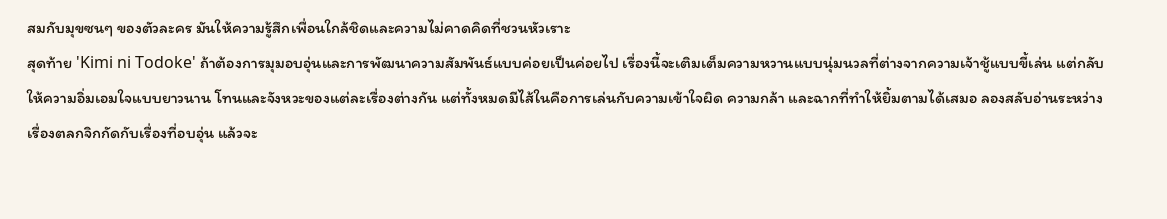สมกับมุขซนๆ ของตัวละคร มันให้ความรู้สึกเพื่อนใกล้ชิดและความไม่คาดคิดที่ชวนหัวเราะ
สุดท้าย 'Kimi ni Todoke' ถ้าต้องการมุมอบอุ่นและการพัฒนาความสัมพันธ์แบบค่อยเป็นค่อยไป เรื่องนี้จะเติมเต็มความหวานแบบนุ่มนวลที่ต่างจากความเจ้าชู้แบบขี้เล่น แต่กลับให้ความอิ่มเอมใจแบบยาวนาน โทนและจังหวะของแต่ละเรื่องต่างกัน แต่ทั้งหมดมีไส้ในคือการเล่นกับความเข้าใจผิด ความกล้า และฉากที่ทำให้ยิ้มตามได้เสมอ ลองสลับอ่านระหว่างเรื่องตลกจิกกัดกับเรื่องที่อบอุ่น แล้วจะ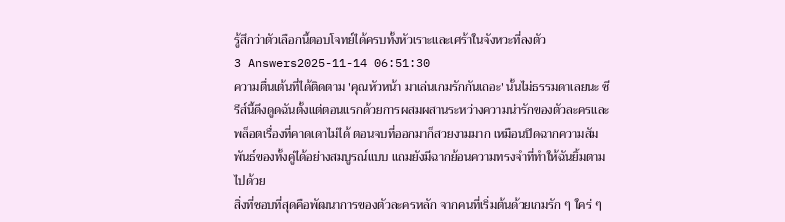รู้สึกว่าตัวเลือกนี้ตอบโจทย์ได้ครบทั้งหัวเราะและเศร้าในจังหวะที่ลงตัว
3 Answers2025-11-14 06:51:30
ความตื่นเต้นที่ได้ติดตาม 'คุณหัวหน้า มาเล่นเกมรักกันเถอะ' นั้นไม่ธรรมดาเลยนะ ซีรีส์นี้ดึงดูดฉันตั้งแต่ตอนแรกด้วยการผสมผสานระหว่างความน่ารักของตัวละครและพล็อตเรื่องที่คาดเดาไม่ได้ ตอนจบที่ออกมาก็สวยงามมาก เหมือนปิดฉากความสัมพันธ์ของทั้งคู่ได้อย่างสมบูรณ์แบบ แถมยังมีฉากย้อนความทรงจำที่ทำให้ฉันยิ้มตามไปด้วย
สิ่งที่ชอบที่สุดคือพัฒนาการของตัวละครหลัก จากคนที่เริ่มต้นด้วยเกมรัก ๆ ใคร่ ๆ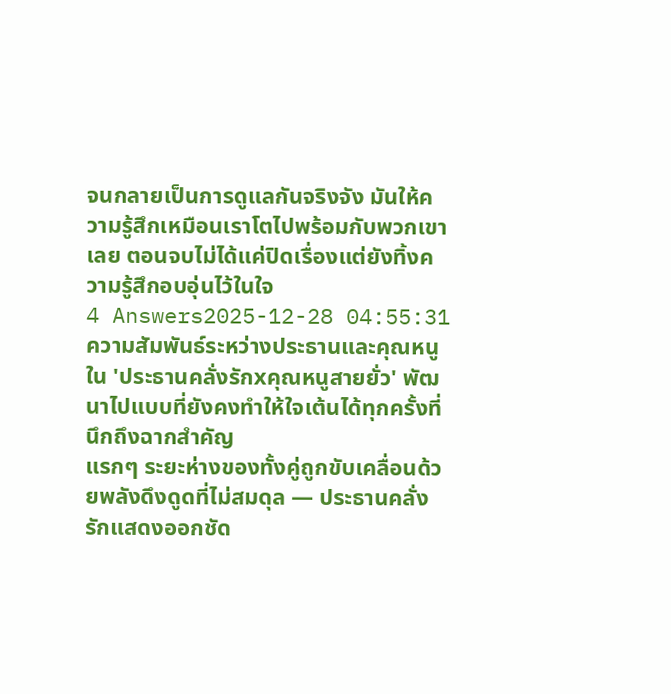จนกลายเป็นการดูแลกันจริงจัง มันให้ความรู้สึกเหมือนเราโตไปพร้อมกับพวกเขาเลย ตอนจบไม่ได้แค่ปิดเรื่องแต่ยังทิ้งความรู้สึกอบอุ่นไว้ในใจ
4 Answers2025-12-28 04:55:31
ความสัมพันธ์ระหว่างประธานและคุณหนูใน 'ประธานคลั่งรักxคุณหนูสายยั่ว' พัฒนาไปแบบที่ยังคงทำให้ใจเต้นได้ทุกครั้งที่นึกถึงฉากสำคัญ
แรกๆ ระยะห่างของทั้งคู่ถูกขับเคลื่อนด้วยพลังดึงดูดที่ไม่สมดุล — ประธานคลั่งรักแสดงออกชัด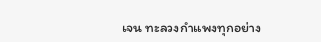เจน ทะลวงกำแพงทุกอย่าง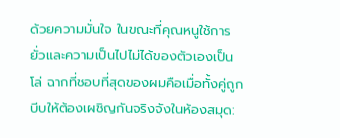ด้วยความมั่นใจ ในขณะที่คุณหนูใช้การยั่วและความเป็นไปไม่ได้ของตัวเองเป็นโล่ ฉากที่ชอบที่สุดของผมคือเมื่อทั้งคู่ถูกบีบให้ต้องเผชิญกันจริงจังในห้องสมุด: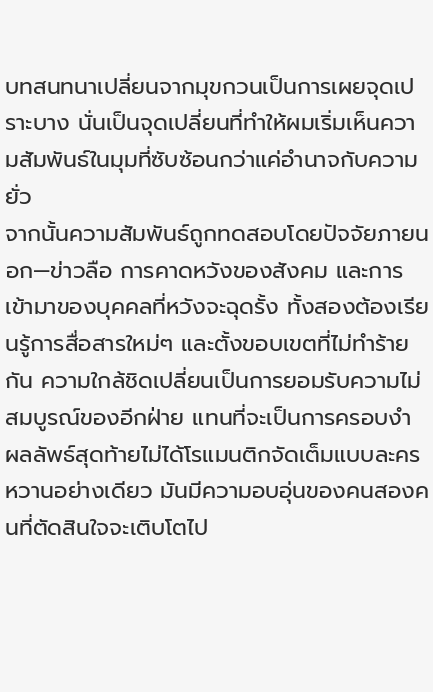บทสนทนาเปลี่ยนจากมุขกวนเป็นการเผยจุดเปราะบาง นั่นเป็นจุดเปลี่ยนที่ทำให้ผมเริ่มเห็นความสัมพันธ์ในมุมที่ซับซ้อนกว่าแค่อำนาจกับความยั่ว
จากนั้นความสัมพันธ์ถูกทดสอบโดยปัจจัยภายนอก—ข่าวลือ การคาดหวังของสังคม และการเข้ามาของบุคคลที่หวังจะฉุดรั้ง ทั้งสองต้องเรียนรู้การสื่อสารใหม่ๆ และตั้งขอบเขตที่ไม่ทำร้ายกัน ความใกล้ชิดเปลี่ยนเป็นการยอมรับความไม่สมบูรณ์ของอีกฝ่าย แทนที่จะเป็นการครอบงำ ผลลัพธ์สุดท้ายไม่ได้โรแมนติกจัดเต็มแบบละครหวานอย่างเดียว มันมีความอบอุ่นของคนสองคนที่ตัดสินใจจะเติบโตไป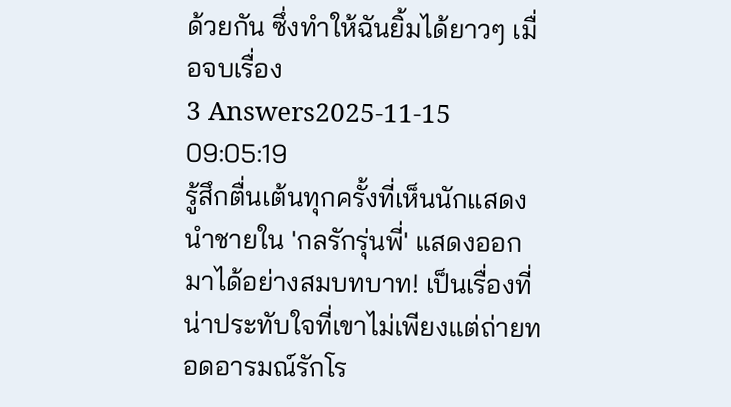ด้วยกัน ซึ่งทำให้ฉันยิ้มได้ยาวๆ เมื่อจบเรื่อง
3 Answers2025-11-15 09:05:19
รู้สึกตื่นเต้นทุกครั้งที่เห็นนักแสดงนำชายใน 'กลรักรุ่นพี่' แสดงออกมาได้อย่างสมบทบาท! เป็นเรื่องที่น่าประทับใจที่เขาไม่เพียงแต่ถ่ายทอดอารมณ์รักโร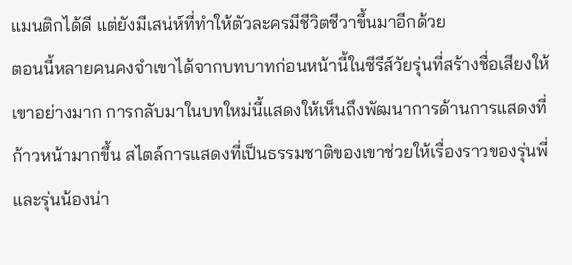แมนติกได้ดี แต่ยังมีเสน่ห์ที่ทำให้ตัวละครมีชีวิตชีวาขึ้นมาอีกด้วย
ตอนนี้หลายคนคงจำเขาได้จากบทบาทก่อนหน้านี้ในซีรีส์วัยรุ่นที่สร้างชื่อเสียงให้เขาอย่างมาก การกลับมาในบทใหม่นี้แสดงให้เห็นถึงพัฒนาการด้านการแสดงที่ก้าวหน้ามากขึ้น สไตล์การแสดงที่เป็นธรรมชาติของเขาช่วยให้เรื่องราวของรุ่นพี่และรุ่นน้องน่า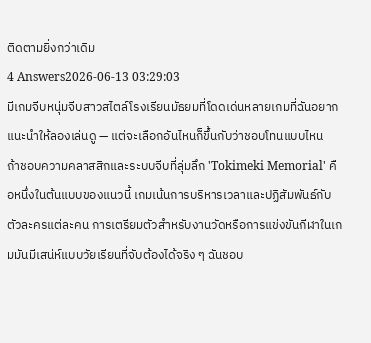ติดตามยิ่งกว่าเดิม
4 Answers2026-06-13 03:29:03
มีเกมจีบหนุ่มจีบสาวสไตล์โรงเรียนมัธยมที่โดดเด่นหลายเกมที่ฉันอยากแนะนำให้ลองเล่นดู — แต่จะเลือกอันไหนก็ขึ้นกับว่าชอบโทนแบบไหน
ถ้าชอบความคลาสสิกและระบบจีบที่ลุ่มลึก 'Tokimeki Memorial' คือหนึ่งในต้นแบบของแนวนี้ เกมเน้นการบริหารเวลาและปฏิสัมพันธ์กับตัวละครแต่ละคน การเตรียมตัวสำหรับงานวัดหรือการแข่งขันกีฬาในเกมมันมีเสน่ห์แบบวัยเรียนที่จับต้องได้จริง ๆ ฉันชอบ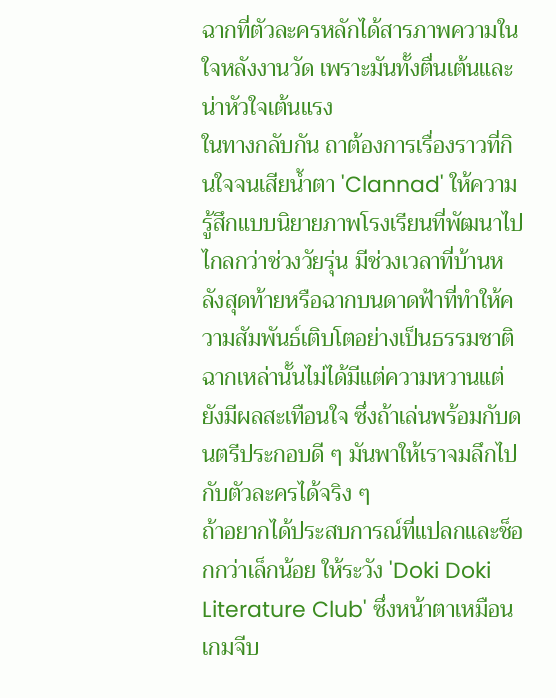ฉากที่ตัวละครหลักได้สารภาพความในใจหลังงานวัด เพราะมันทั้งตื่นเต้นและน่าหัวใจเต้นแรง
ในทางกลับกัน ถาต้องการเรื่องราวที่กินใจจนเสียน้ำตา 'Clannad' ให้ความรู้สึกแบบนิยายภาพโรงเรียนที่พัฒนาไปไกลกว่าช่วงวัยรุ่น มีช่วงเวลาที่บ้านหลังสุดท้ายหรือฉากบนดาดฟ้าที่ทำให้ความสัมพันธ์เติบโตอย่างเป็นธรรมชาติ ฉากเหล่านั้นไม่ได้มีแต่ความหวานแต่ยังมีผลสะเทือนใจ ซึ่งถ้าเล่นพร้อมกับดนตรีประกอบดี ๆ มันพาให้เราจมลึกไปกับตัวละครได้จริง ๆ
ถ้าอยากได้ประสบการณ์ที่แปลกและช็อกกว่าเล็กน้อย ให้ระวัง 'Doki Doki Literature Club' ซึ่งหน้าตาเหมือนเกมจีบ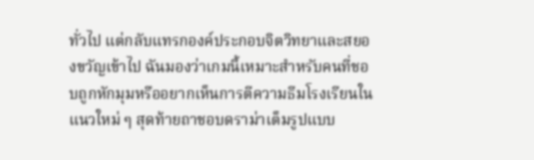ทั่วไป แต่กลับแทรกองค์ประกอบจิตวิทยาและสยองขวัญเข้าไป ฉันมองว่าเกมนี้เหมาะสำหรับคนที่ชอบถูกหักมุมหรืออยากเห็นการตีความธีมโรงเรียนในแนวใหม่ ๆ สุดท้ายถาชอบดราม่าเต็มรูปแบบ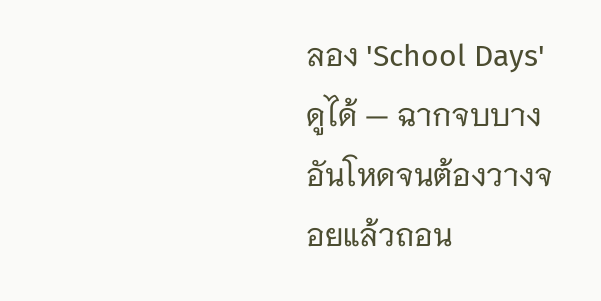ลอง 'School Days' ดูได้ — ฉากจบบางอันโหดจนต้องวางจอยแล้วถอน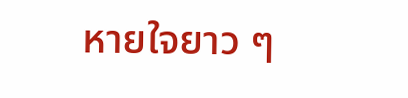หายใจยาว ๆ